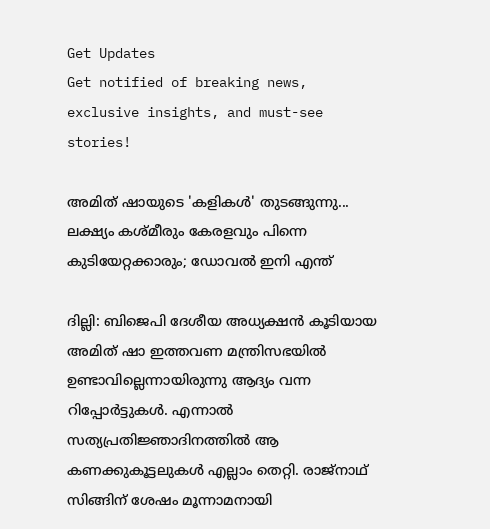Get Updates
Get notified of breaking news, exclusive insights, and must-see stories!

അമിത് ഷായുടെ 'കളികൾ' തുടങ്ങുന്നു... ലക്ഷ്യം കശ്മീരും കേരളവും പിന്നെ കുടിയേറ്റക്കാരും; ഡോവൽ ഇനി എന്ത്

ദില്ലി: ബിജെപി ദേശീയ അധ്യക്ഷന്‍ കൂടിയായ അമിത് ഷാ ഇത്തവണ മന്ത്രിസഭയില്‍ ഉണ്ടാവില്ലെന്നായിരുന്നു ആദ്യം വന്ന റിപ്പോര്‍ട്ടുകള്‍. എന്നാല്‍ സത്യപ്രതിജ്ഞാദിനത്തില്‍ ആ കണക്കുകൂട്ടലുകള്‍ എല്ലാം തെറ്റി. രാജ്‌നാഥ് സിങ്ങിന് ശേഷം മൂന്നാമനായി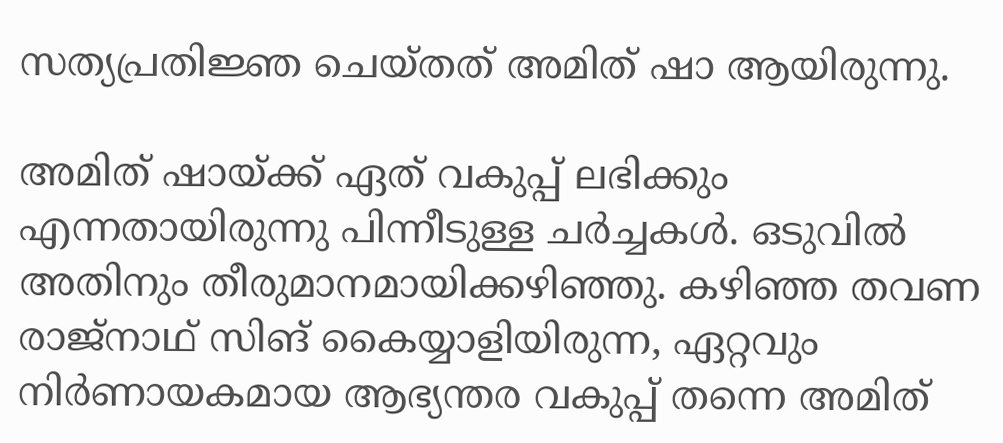സത്യപ്രതിജ്ഞ ചെയ്തത് അമിത് ഷാ ആയിരുന്നു.

അമിത് ഷായ്ക്ക് ഏത് വകുപ്പ് ലഭിക്കും എന്നതായിരുന്നു പിന്നീടുള്ള ചര്‍ച്ചകള്‍. ഒടുവില്‍ അതിനും തീരുമാനമായിക്കഴിഞ്ഞു. കഴിഞ്ഞ തവണ രാജ്‌നാഥ് സിങ് കൈയ്യാളിയിരുന്ന, ഏറ്റവും നിര്‍ണായകമായ ആഭ്യന്തര വകുപ്പ് തന്നെ അമിത്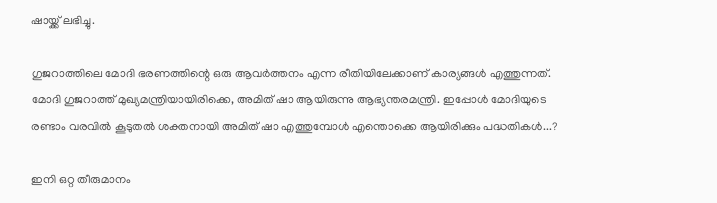ഷായ്ക്ക് ലഭിച്ചു.

ഗുജറാത്തിലെ മോദി ഭരണത്തിന്റെ ഒരു ആവര്‍ത്തനം എന്ന രീതിയിലേക്കാണ് കാര്യങ്ങള്‍ എത്തുന്നത്. മോദി ഗുജറാത്ത് മുഖ്യമന്ത്രിയായിരിക്കെ, അമിത് ഷാ ആയിരുന്നു ആഭ്യന്തരമന്ത്രി. ഇപ്പോള്‍ മോദിയുടെ രണ്ടാം വരവില്‍ കൂടുതല്‍ ശക്തനായി അമിത് ഷാ എത്തുമ്പോള്‍ എന്തൊക്കെ ആയിരിക്കും പദ്ധതികള്‍...?

ഇനി ഒറ്റ തീരുമാനം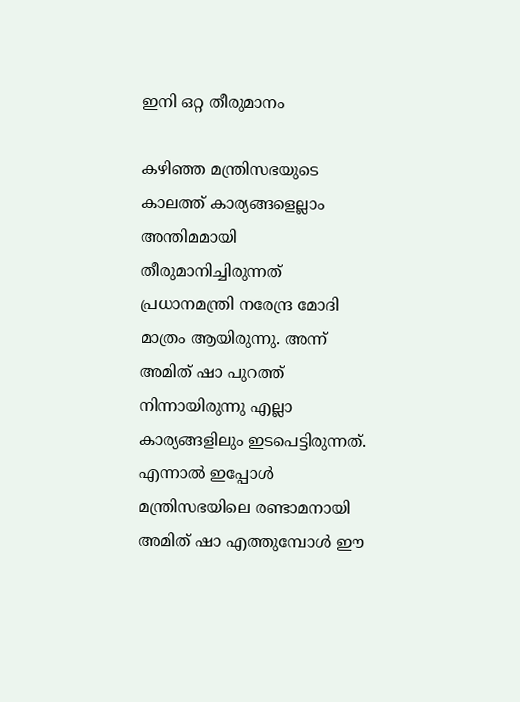ഇനി ഒറ്റ തീരുമാനം

കഴിഞ്ഞ മന്ത്രിസഭയുടെ കാലത്ത് കാര്യങ്ങളെല്ലാം അന്തിമമായി തീരുമാനിച്ചിരുന്നത് പ്രധാനമന്ത്രി നരേന്ദ്ര മോദി മാത്രം ആയിരുന്നു. അന്ന് അമിത് ഷാ പുറത്ത് നിന്നായിരുന്നു എല്ലാ കാര്യങ്ങളിലും ഇടപെട്ടിരുന്നത്. എന്നാല്‍ ഇപ്പോള്‍ മന്ത്രിസഭയിലെ രണ്ടാമനായി അമിത് ഷാ എത്തുമ്പോള്‍ ഈ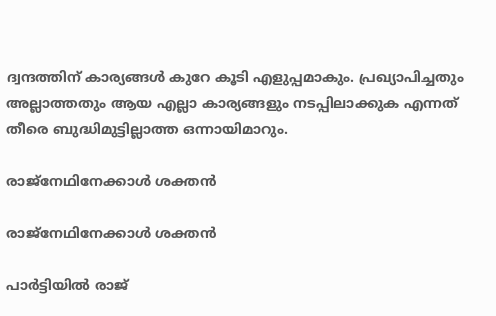ദ്വന്ദത്തിന് കാര്യങ്ങള്‍ കുറേ കൂടി എളുപ്പമാകും. പ്രഖ്യാപിച്ചതും അല്ലാത്തതും ആയ എല്ലാ കാര്യങ്ങളും നടപ്പിലാക്കുക എന്നത് തീരെ ബുദ്ധിമുട്ടില്ലാത്ത ഒന്നായിമാറും.

രാജ്‌നേഥിനേക്കാള്‍ ശക്തന്‍

രാജ്‌നേഥിനേക്കാള്‍ ശക്തന്‍

പാര്‍ട്ടിയില്‍ രാജ്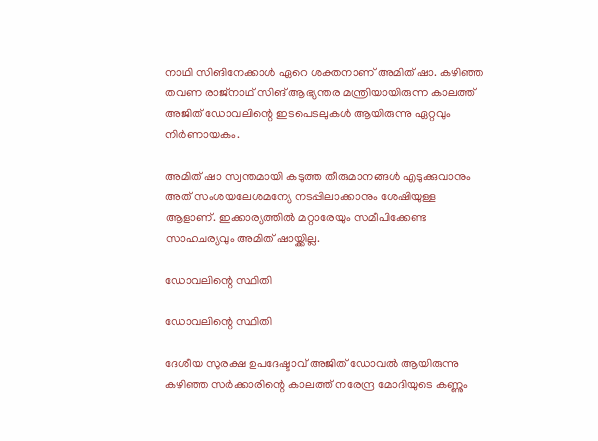നാഥി സിങിനേക്കാള്‍ ഏറെ ശക്തനാണ് അമിത് ഷാ. കഴിഞ്ഞ തവണ രാജ്‌നാഥ് സിങ് ആഭ്യന്തര മന്ത്രിയായിരുന്ന കാലത്ത് അജിത് ഡോവലിന്റെ ഇടപെടലുകള്‍ ആയിരുന്നു ഏറ്റവും നിര്‍ണായകം.

അമിത് ഷാ സ്വന്തമായി കടുത്ത തീരുമാനങ്ങള്‍ എടുക്കുവാനും അത് സംശയലേശമന്യേ നടപ്പിലാക്കാനും ശേഷിയുള്ള ആളാണ്. ഇക്കാര്യത്തില്‍ മറ്റാരേയും സമീപിക്കേണ്ട സാഹചര്യവും അമിത് ഷായ്ക്കില്ല.

ഡോവലിന്റെ സ്ഥിതി

ഡോവലിന്റെ സ്ഥിതി

ദേശീയ സുരക്ഷ ഉപദേഷ്ടാവ് അജിത് ഡോവല്‍ ആയിരുന്നു കഴിഞ്ഞ സര്‍ക്കാരിന്റെ കാലത്ത് നരേന്ദ്ര മോദിയുടെ കണ്ണും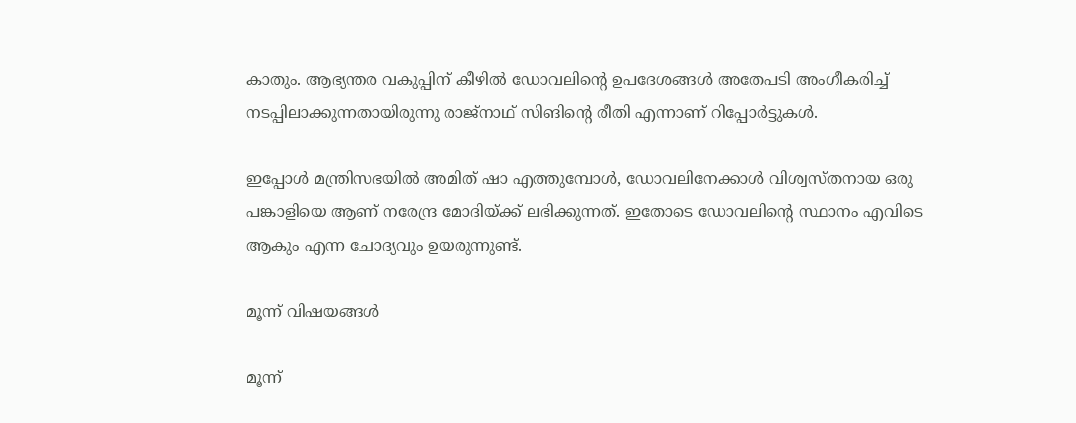കാതും. ആഭ്യന്തര വകുപ്പിന് കീഴില്‍ ഡോവലിന്റെ ഉപദേശങ്ങള്‍ അതേപടി അംഗീകരിച്ച് നടപ്പിലാക്കുന്നതായിരുന്നു രാജ്‌നാഥ് സിങിന്റെ രീതി എന്നാണ് റിപ്പോര്‍ട്ടുകള്‍.

ഇപ്പോള്‍ മന്ത്രിസഭയില്‍ അമിത് ഷാ എത്തുമ്പോള്‍, ഡോവലിനേക്കാള്‍ വിശ്വസ്തനായ ഒരു പങ്കാളിയെ ആണ് നരേന്ദ്ര മോദിയ്ക്ക് ലഭിക്കുന്നത്. ഇതോടെ ഡോവലിന്റെ സ്ഥാനം എവിടെ ആകും എന്ന ചോദ്യവും ഉയരുന്നുണ്ട്.

മൂന്ന് വിഷയങ്ങള്‍

മൂന്ന്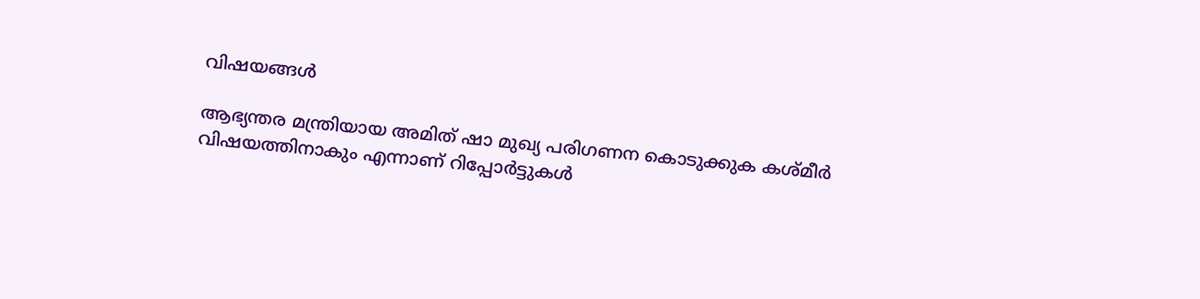വിഷയങ്ങള്‍

ആഭ്യന്തര മന്ത്രിയായ അമിത് ഷാ മുഖ്യ പരിഗണന കൊടുക്കുക കശ്മീര്‍ വിഷയത്തിനാകും എന്നാണ് റിപ്പോര്‍ട്ടുകള്‍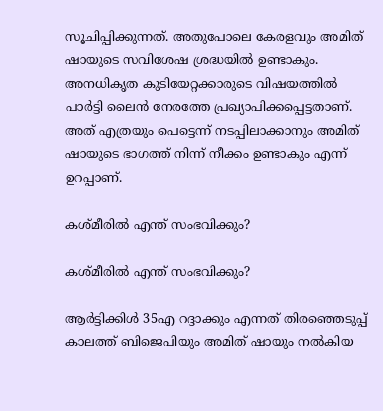സൂചിപ്പിക്കുന്നത്. അതുപോലെ കേരളവും അമിത് ഷായുടെ സവിശേഷ ശ്രദ്ധയില്‍ ഉണ്ടാകും. അനധികൃത കുടിയേറ്റക്കാരുടെ വിഷയത്തില്‍ പാര്‍ട്ടി ലൈന്‍ നേരത്തേ പ്രഖ്യാപിക്കപ്പെട്ടതാണ്. അത് എത്രയും പെട്ടെന്ന് നടപ്പിലാക്കാനും അമിത് ഷായുടെ ഭാഗത്ത് നിന്ന് നീക്കം ഉണ്ടാകും എന്ന് ഉറപ്പാണ്.

കശ്മീരില്‍ എന്ത് സംഭവിക്കും?

കശ്മീരില്‍ എന്ത് സംഭവിക്കും?

ആര്‍ട്ടിക്കിള്‍ 35എ റദ്ദാക്കും എന്നത് തിരഞ്ഞെടുപ്പ് കാലത്ത് ബിജെപിയും അമിത് ഷായും നല്‍കിയ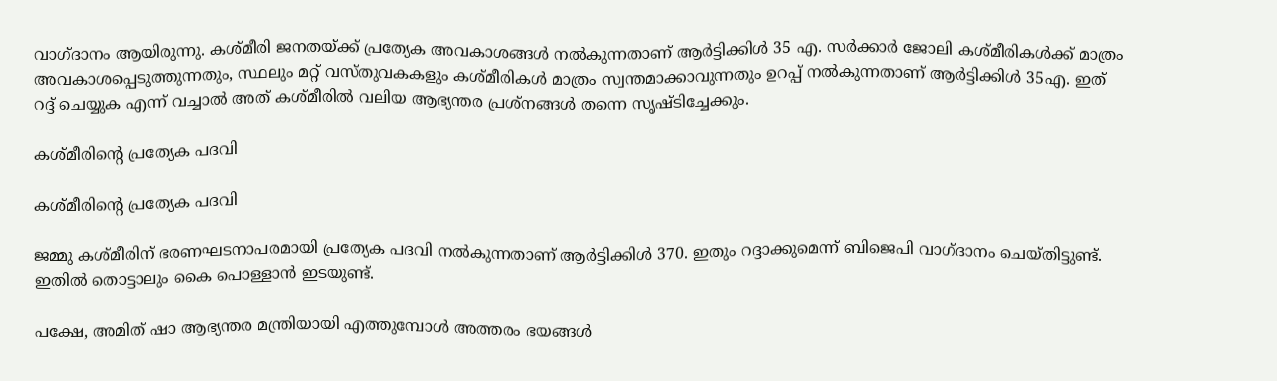വാഗ്ദാനം ആയിരുന്നു. കശ്മീരി ജനതയ്ക്ക് പ്രത്യേക അവകാശങ്ങള്‍ നല്‍കുന്നതാണ് ആര്‍ട്ടിക്കിള്‍ 35 എ. സര്‍ക്കാര്‍ ജോലി കശ്മീരികള്‍ക്ക് മാത്രം അവകാശപ്പെടുത്തുന്നതും, സ്ഥലും മറ്റ് വസ്തുവകകളും കശ്മീരികള്‍ മാത്രം സ്വന്തമാക്കാവുന്നതും ഉറപ്പ് നല്‍കുന്നതാണ് ആര്‍ട്ടിക്കിള്‍ 35എ. ഇത് റദ്ദ് ചെയ്യുക എന്ന് വച്ചാല്‍ അത് കശ്മീരില്‍ വലിയ ആഭ്യന്തര പ്രശ്‌നങ്ങള്‍ തന്നെ സൃഷ്ടിച്ചേക്കും.

കശ്മീരിന്റെ പ്രത്യേക പദവി

കശ്മീരിന്റെ പ്രത്യേക പദവി

ജമ്മു കശ്മീരിന് ഭരണഘടനാപരമായി പ്രത്യേക പദവി നല്‍കുന്നതാണ് ആര്‍ട്ടിക്കിള്‍ 370. ഇതും റദ്ദാക്കുമെന്ന് ബിജെപി വാഗ്ദാനം ചെയ്തിട്ടുണ്ട്. ഇതില്‍ തൊട്ടാലും കൈ പൊള്ളാന്‍ ഇടയുണ്ട്.

പക്ഷേ, അമിത് ഷാ ആഭ്യന്തര മന്ത്രിയായി എത്തുമ്പോള്‍ അത്തരം ഭയങ്ങള്‍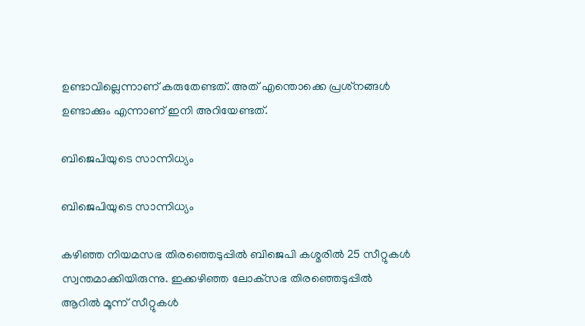ഉണ്ടാവില്ലെന്നാണ് കരുതേണ്ടത്. അത് എന്തൊക്കെ പ്രശ്‌നങ്ങള്‍ ഉണ്ടാക്കും എന്നാണ് ഇനി അറിയേണ്ടത്.

ബിജെപിയുടെ സാന്നിധ്യം

ബിജെപിയുടെ സാന്നിധ്യം

കഴിഞ്ഞ നിയമസഭ തിരഞ്ഞെടുപ്പില്‍ ബിജെപി കശ്മരില്‍ 25 സീറ്റുകള്‍ സ്വന്തമാക്കിയിരുന്നു. ഇക്കഴിഞ്ഞ ലോക്‌സഭ തിരഞ്ഞെടുപ്പില്‍ ആറില്‍ മൂന്ന് സീറ്റുകള്‍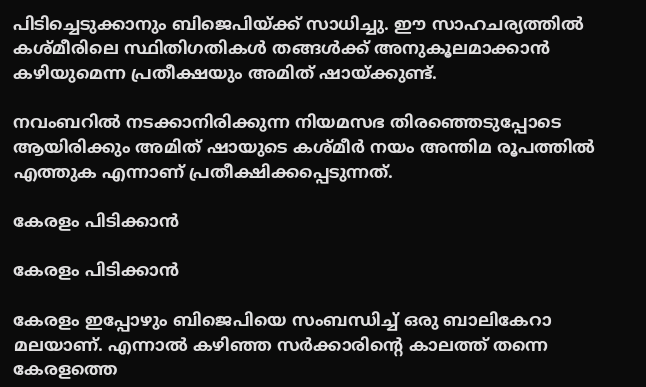പിടിച്ചെടുക്കാനും ബിജെപിയ്ക്ക് സാധിച്ചു. ഈ സാഹചര്യത്തില്‍ കശ്മീരിലെ സ്ഥിതിഗതികള്‍ തങ്ങള്‍ക്ക് അനുകൂലമാക്കാന്‍ കഴിയുമെന്ന പ്രതീക്ഷയും അമിത് ഷായ്ക്കുണ്ട്.

നവംബറില്‍ നടക്കാനിരിക്കുന്ന നിയമസഭ തിരഞ്ഞെടുപ്പോടെ ആയിരിക്കും അമിത് ഷായുടെ കശ്മീര്‍ നയം അന്തിമ രൂപത്തില്‍ എത്തുക എന്നാണ് പ്രതീക്ഷിക്കപ്പെടുന്നത്.

കേരളം പിടിക്കാന്‍

കേരളം പിടിക്കാന്‍

കേരളം ഇപ്പോഴും ബിജെപിയെ സംബന്ധിച്ച് ഒരു ബാലികേറാ മലയാണ്. എന്നാല്‍ കഴിഞ്ഞ സര്‍ക്കാരിന്റെ കാലത്ത് തന്നെ കേരളത്തെ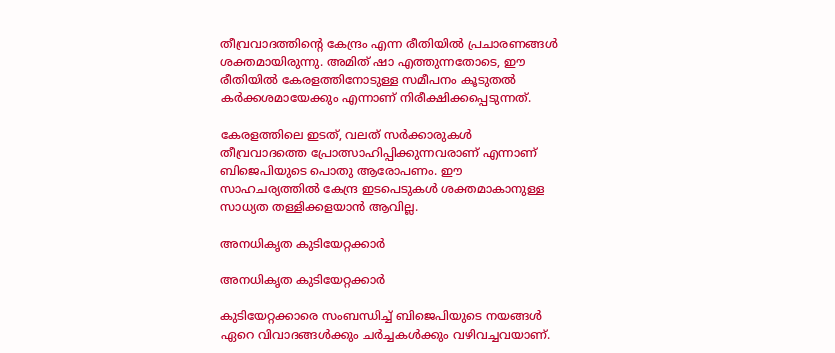തീവ്രവാദത്തിന്റെ കേന്ദ്രം എന്ന രീതിയില്‍ പ്രചാരണങ്ങള്‍ ശക്തമായിരുന്നു. അമിത് ഷാ എത്തുന്നതോടെ, ഈ രീതിയില്‍ കേരളത്തിനോടുള്ള സമീപനം കൂടുതല്‍ കര്‍ക്കശമായേക്കും എന്നാണ് നിരീക്ഷിക്കപ്പെടുന്നത്.

കേരളത്തിലെ ഇടത്, വലത് സര്‍ക്കാരുകള്‍ തീവ്രവാദത്തെ പ്രോത്സാഹിപ്പിക്കുന്നവരാണ് എന്നാണ് ബിജെപിയുടെ പൊതു ആരോപണം. ഈ സാഹചര്യത്തില്‍ കേന്ദ്ര ഇടപെടുകള്‍ ശക്തമാകാനുള്ള സാധ്യത തള്ളിക്കളയാന്‍ ആവില്ല.

അനധികൃത കുടിയേറ്റക്കാര്‍

അനധികൃത കുടിയേറ്റക്കാര്‍

കുടിയേറ്റക്കാരെ സംബന്ധിച്ച് ബിജെപിയുടെ നയങ്ങള്‍ ഏറെ വിവാദങ്ങള്‍ക്കും ചര്‍ച്ചകള്‍ക്കും വഴിവച്ചവയാണ്.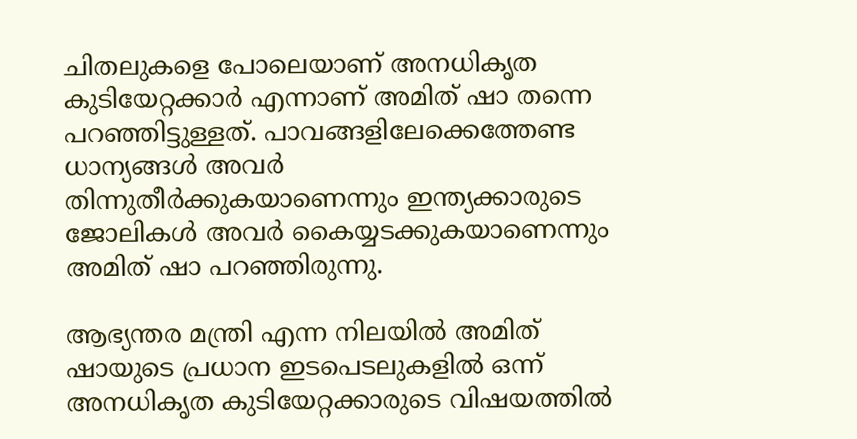ചിതലുകളെ പോലെയാണ് അനധികൃത കുടിയേറ്റക്കാര്‍ എന്നാണ് അമിത് ഷാ തന്നെ പറഞ്ഞിട്ടുള്ളത്. പാവങ്ങളിലേക്കെത്തേണ്ട ധാന്യങ്ങള്‍ അവര്‍ തിന്നുതീര്‍ക്കുകയാണെന്നും ഇന്ത്യക്കാരുടെ ജോലികള്‍ അവര്‍ കൈയ്യടക്കുകയാണെന്നും അമിത് ഷാ പറഞ്ഞിരുന്നു.

ആഭ്യന്തര മന്ത്രി എന്ന നിലയില്‍ അമിത് ഷായുടെ പ്രധാന ഇടപെടലുകളില്‍ ഒന്ന് അനധികൃത കുടിയേറ്റക്കാരുടെ വിഷയത്തില്‍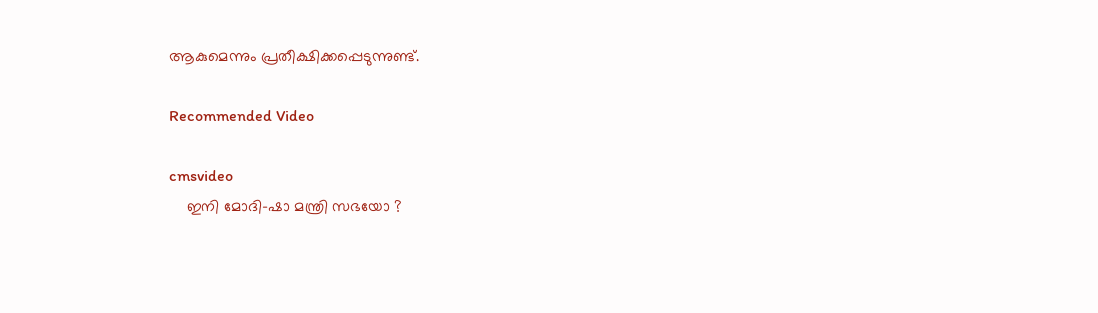ആകുമെന്നും പ്രതീക്ഷിക്കപ്പെടുന്നുണ്ട്.

Recommended Video

cmsvideo
    ഇനി മോദി-ഷാ മന്ത്രി സഭയോ ?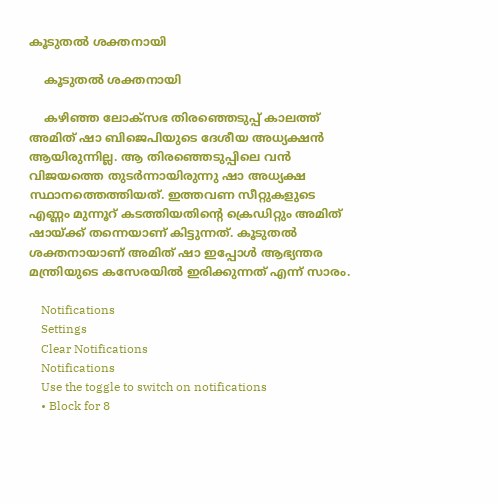കൂടുതല്‍ ശക്തനായി

    കൂടുതല്‍ ശക്തനായി

    കഴിഞ്ഞ ലോക്‌സഭ തിരഞ്ഞെടുപ്പ് കാലത്ത് അമിത് ഷാ ബിജെപിയുടെ ദേശീയ അധ്യക്ഷന്‍ ആയിരുന്നില്ല. ആ തിരഞ്ഞെടുപ്പിലെ വന്‍ വിജയത്തെ തുടര്‍ന്നായിരുന്നു ഷാ അധ്യക്ഷ സ്ഥാനത്തെത്തിയത്. ഇത്തവണ സീറ്റുകളുടെ എണ്ണം മുന്നൂറ് കടത്തിയതിന്റെ ക്രെഡിറ്റും അമിത് ഷായ്ക്ക് തന്നെയാണ് കിട്ടുന്നത്. കൂടുതല്‍ ശക്തനായാണ് അമിത് ഷാ ഇപ്പോള്‍ ആഭ്യന്തര മന്ത്രിയുടെ കസേരയില്‍ ഇരിക്കുന്നത് എന്ന് സാരം.

    Notifications
    Settings
    Clear Notifications
    Notifications
    Use the toggle to switch on notifications
    • Block for 8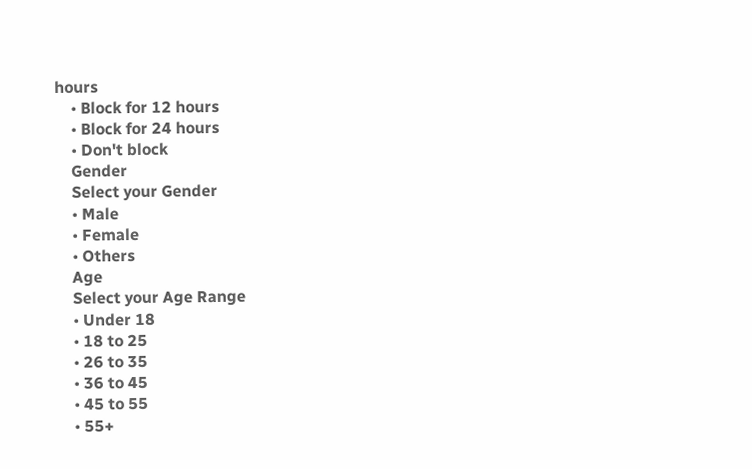hours
    • Block for 12 hours
    • Block for 24 hours
    • Don't block
    Gender
    Select your Gender
    • Male
    • Female
    • Others
    Age
    Select your Age Range
    • Under 18
    • 18 to 25
    • 26 to 35
    • 36 to 45
    • 45 to 55
    • 55+